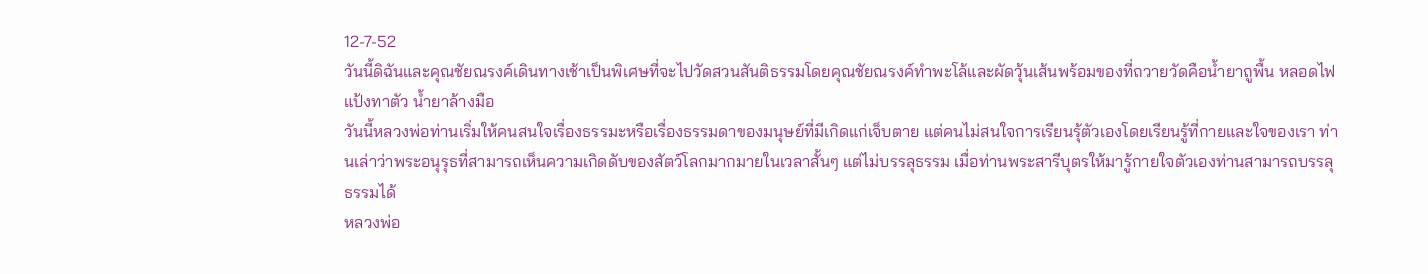12-7-52
วันนี้ดิฉันและคุณชัยณรงค์เดินทางเช้าเป็นพิเศษที่จะไปวัดสวนสันติธรรมโดยคุณชัยณรงค์ทำพะโล้และผัดวุ้นเส้นพร้อมของที่ถวายวัดคือน้ำยาถูพื้น หลอดไฟ แป้งทาตัว น้ำยาล้างมือ
วันนี้หลวงพ่อท่านเริ่มให้คนสนใจเรื่องธรรมะหรือเรื่องธรรมดาของมนุษย์ที่มีเกิดแก่เจ็บตาย แต่คนไม่สนใจการเรียนรุ้ตัวเองโดยเรียนรู้ที่กายและใจของเรา ท่านเล่าว่าพระอนุรุธที่สามารถเห็นความเกิดดับของสัตว์โลกมากมายในเวลาสั้นๆ แต่ไม่บรรลุธรรม เมื่อท่านพระสารีบุตรให้มารู้กายใจตัวเองท่านสามารถบรรลุธรรมได้
หลวงพ่อ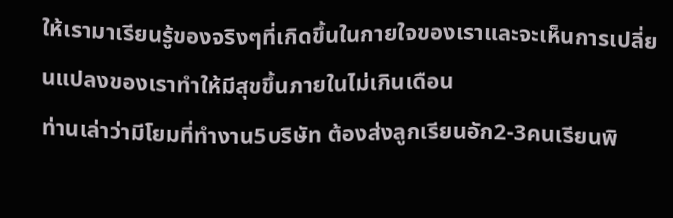ให้เรามาเรียนรู้ของจริงๆที่เกิดขึ้นในกายใจของเราและจะเห็นการเปลี่ยนแปลงของเราทำให้มีสุขขึ้นภายในไม่เกินเดือน
ท่านเล่าว่ามีโยมที่ทำงาน5บริษัท ต้องส่งลูกเรียนอัก2-3คนเรียนพิ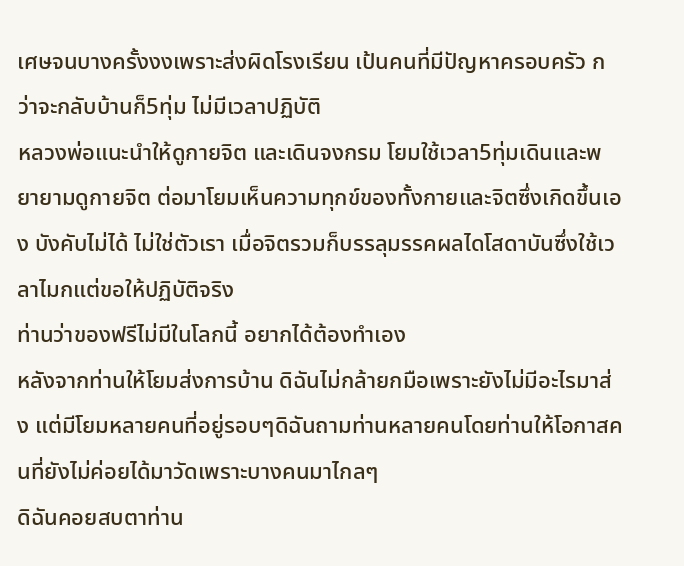เศษจนบางครั้งงงเพราะส่งผิดโรงเรียน เป้นคนที่มีปัญหาครอบครัว กว่าจะกลับบ้านก็5ทุ่ม ไม่มีเวลาปฏิบัติ
หลวงพ่อแนะนำให้ดูกายจิต และเดินจงกรม โยมใช้เวลา5ทุ่มเดินและพยายามดูกายจิต ต่อมาโยมเห็นความทุกข์ของทั้งกายและจิตซึ่งเกิดขึ้นเอง บังคับไม่ได้ ไม่ใช่ตัวเรา เมื่อจิตรวมก็บรรลุมรรคผลไดโสดาบันซึ่งใช้เวลาไมกแต่ขอให้ปฏิบัติจริง
ท่านว่าของฟรีไม่มีในโลกนี้ อยากได้ต้องทำเอง
หลังจากท่านให้โยมส่งการบ้าน ดิฉันไม่กล้ายกมือเพราะยังไม่มีอะไรมาส่ง แต่มีโยมหลายคนที่อยู่รอบๆดิฉันถามท่านหลายคนโดยท่านให้โอกาสคนที่ยังไม่ค่อยได้มาวัดเพราะบางคนมาไกลๆ
ดิฉันคอยสบตาท่าน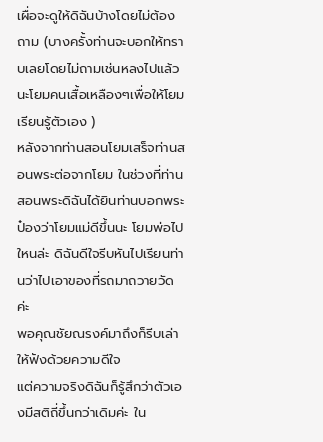เผื่อจะดูให้ดิฉันบ้างโดยไม่ต้องถาม (บางครั้งท่านจะบอกให้ทราบเลยโดยไม่ถามเช่นหลงไปแล้วนะโยมคนเสื้อเหลืองๆเพื่อให้โยมเรียนรู้ตัวเอง )
หลังจากท่านสอนโยมเสร็จท่านสอนพระต่อจากโยม ในช่วงที่ท่านสอนพระดิฉันได้ยินท่านบอกพระป๋องว่าโยมแม่ดีขึ้นนะ โยมพ่อไปใหนล่ะ ดิฉันดีใจรีบหันไปเรียนท่านว่าไปเอาของที่รถมาถวายวัดค่ะ
พอคุณชัยณรงค์มาถึงก็รีบเล่าให้ฟังด้วยความดีใจ
แต่ความจริงดิฉันก็รู้สึกว่าตัวเองมีสติถี่ขึ้นกว่าเดิมค่ะ ใน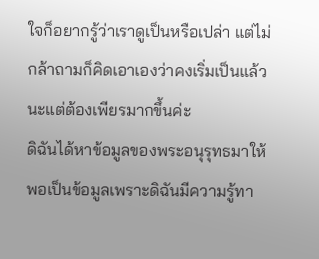ใจก็อยากรู้ว่าเราดูเป็นหรือเปล่า แต่ไม่กล้าถามก็คิดเอาเองว่าคงเริ่มเป็นแล้วนะแต่ต้องเพียรมากขึ้นค่ะ
ดิฉันได้หาข้อมูลของพระอนุรุทธมาให้พอเป็นข้อมูลเพราะดิฉันมีความรู้ทา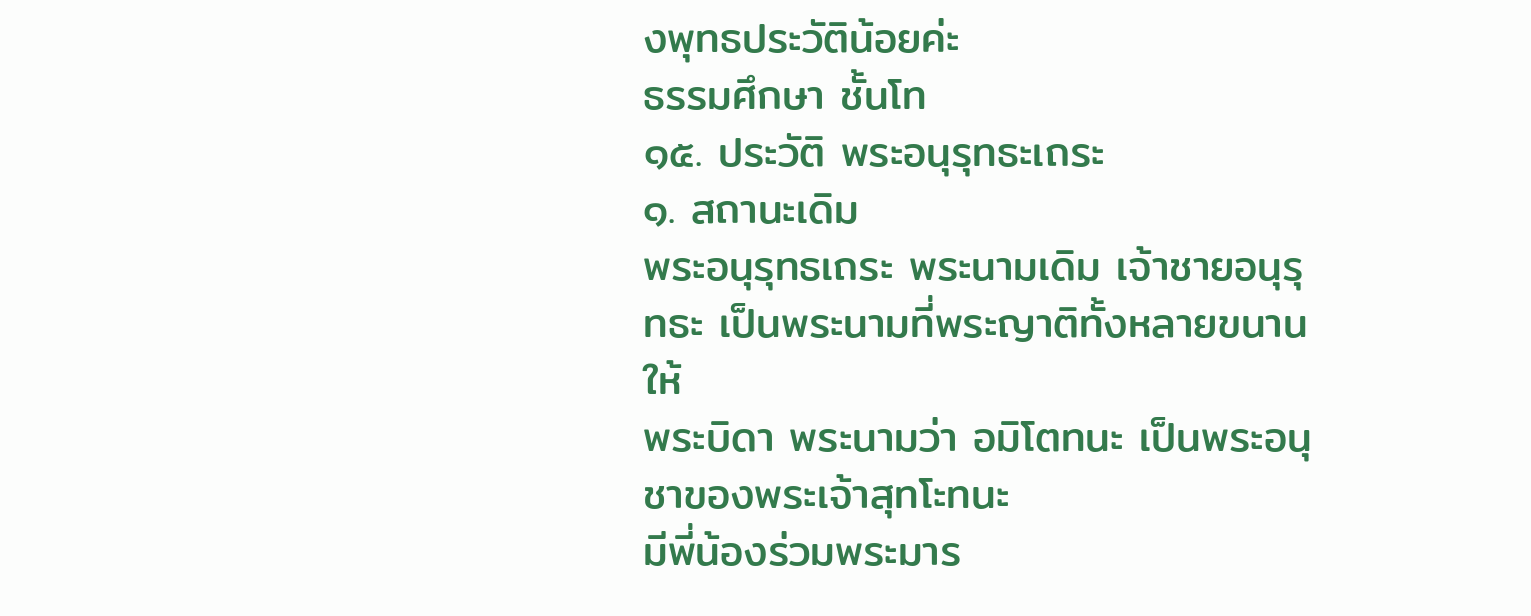งพุทธประวัติน้อยค่ะ
ธรรมศึกษา ชั้นโท
๑๕. ประวัติ พระอนุรุทธะเถระ
๑. สถานะเดิม
พระอนุรุทธเถระ พระนามเดิม เจ้าชายอนุรุทธะ เป็นพระนามที่พระญาติทั้งหลายขนานให้
พระบิดา พระนามว่า อมิโตทนะ เป็นพระอนุชาของพระเจ้าสุทโะทนะ
มีพี่น้องร่วมพระมาร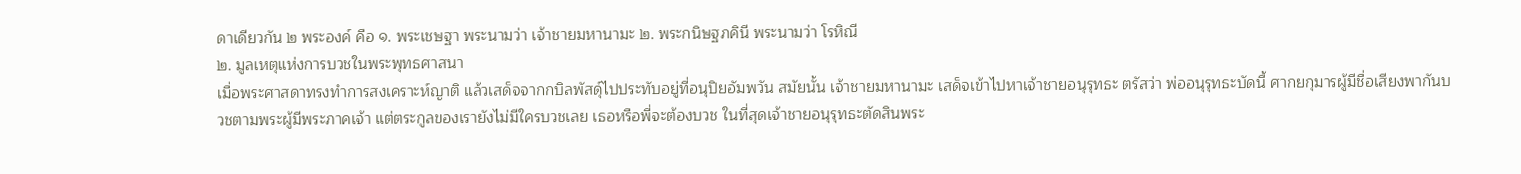ดาเดียวกัน ๒ พระองค์ คือ ๑. พระเชษฐา พระนามว่า เจ้าชายมหานามะ ๒. พระกนิษฐภคินี พระนามว่า โรหิณี
๒. มูลเหตุแห่งการบวชในพระพุทธศาสนา
เมื่อพระศาสดาทรงทำการสงเคราะห์ญาติ แล้วเสด็จจากกบิลพัสดุ์ไปประทับอยู่ที่อนุปิยอัมพวัน สมัยนั้น เจ้าชายมหานามะ เสด็จเข้าไปหาเจ้าชายอนุรุทธะ ตรัสว่า พ่ออนุรุทธะบัดนี้ ศากยกุมารผู้มีชื่อเสียงพากันบวชตามพระผู้มีพระภาคเจ้า แต่ตระกูลของเรายังไม่มีใครบวชเลย เธอหรือพี่จะต้องบวช ในที่สุดเจ้าชายอนุรุทธะตัดสินพระ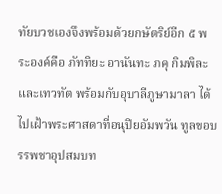ทัยบวชเองจึงพร้อมด้วยกษัตริย์อีก ๕ พระองค์คือ ภัททิยะ อานันทะ ภคุ กิมพิละ และเทวทัต พร้อมกับอุบาลีภูษามาลา ได้ไปเฝ้าพระศาสดาที่อนุปิยอัมพวัน ทูลขอบรรพชาอุปสมบท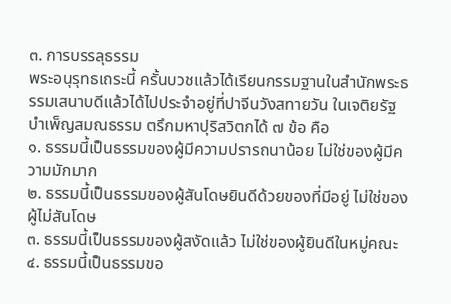๓. การบรรลุธรรม
พระอนุรุทธเถระนี้ ครั้นบวชแล้วได้เรียนกรรมฐานในสำนักพระธรรมเสนาบดีแล้วได้ไปประจำอยู่ที่ปาจีนวังสทายวัน ในเจติยรัฐ บำเพ็ญสมณธรรม ตรึกมหาปุริสวิตกได้ ๗ ข้อ คือ
๑. ธรรมนี้เป็นธรรมของผู้มีความปรารถนาน้อย ไม่ใช่ของผู้มีความมักมาก
๒. ธรรมนี้เป็นธรรมของผู้สันโดษยินดีด้วยของที่มีอยู่ ไม่ใช่ของผู้ไม่สันโดษ
๓. ธรรมนี้เป็นธรรมของผู้สงัดแล้ว ไม่ใช่ของผู้ยินดีในหมู่คณะ
๔. ธรรมนี้เป็นธรรมขอ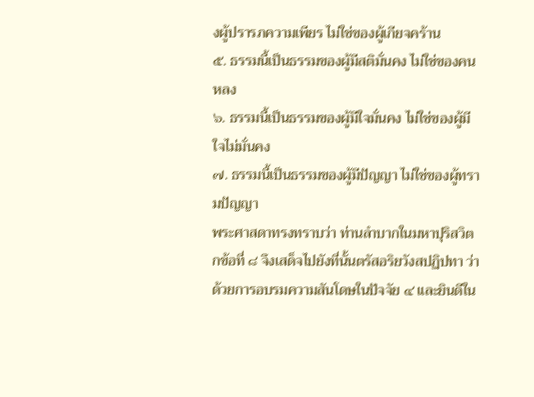งผู้ปรารภความเพียร ไม่ใช่ของผู้เกียจคร้าน
๕. ธรรมนี้เป็นธรรมของผู้มีสติมั่นคง ไม่ใช่ของคนหลง
๖. ธรรมนี้เป็นธรรมของผู้มีใจมั่นคง ไม่ใช่ของผู้มีใจไม่มั่นคง
๗. ธรรมนี้เป็นธรรมของผู้มีปัญญา ไม่ใช่ของผู้ทรามปัญญา
พระศาสดาทรงทราบว่า ท่านลำบากในมหาปุริสวิตกข้อที่ ๘ จึงเสด็จไปยังที่นั้นตรัสอริยวังสปฏิปทา ว่าด้วยการอบรมความสันโดษในปัจจัย ๔ และยินดีใน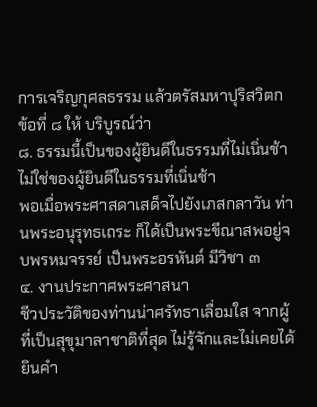การเจริญกุศลธรรม แล้วตรัสมหาปุริสวิตก ข้อที่ ๘ ให้ บริบูรณ์ว่า
๘. ธรรมนี้เป็นของผู้ยินดีในธรรมที่ไม่เนิ่นช้า ไม่ใช่ของผู้ยินดีในธรรมที่เนิ่นช้า
พอเมื่อพระศาสดาเสด็จไปยังเภสกลาวัน ท่านพระอนุรุทธเถระ ก็ได้เป็นพระขีณาสพอยู่จบพรหมจรรย์ เป็นพระอรหันต์ มีวิชา ๓
๔. งานประกาศพระศาสนา
ชีวประวัติของท่านน่าศรัทธาเลื่อมใส จากผู้ที่เป็นสุขุมาลาชาติที่สุด ไม่รู้จักและไม่เคยได้ยินคำ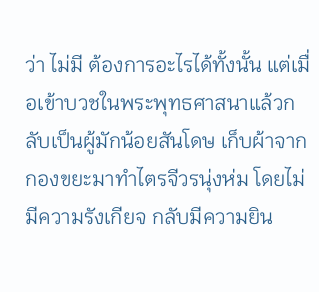ว่า ไม่มี ต้องการอะไรได้ทั้งนั้น แต่เมื่อเข้าบวชในพระพุทธศาสนาแล้วกลับเป็นผู้มักน้อยสันโดษ เก็บผ้าจากกองขยะมาทำไตรจีวรนุ่งห่ม โดยไม่มีความรังเกียจ กลับมีความยิน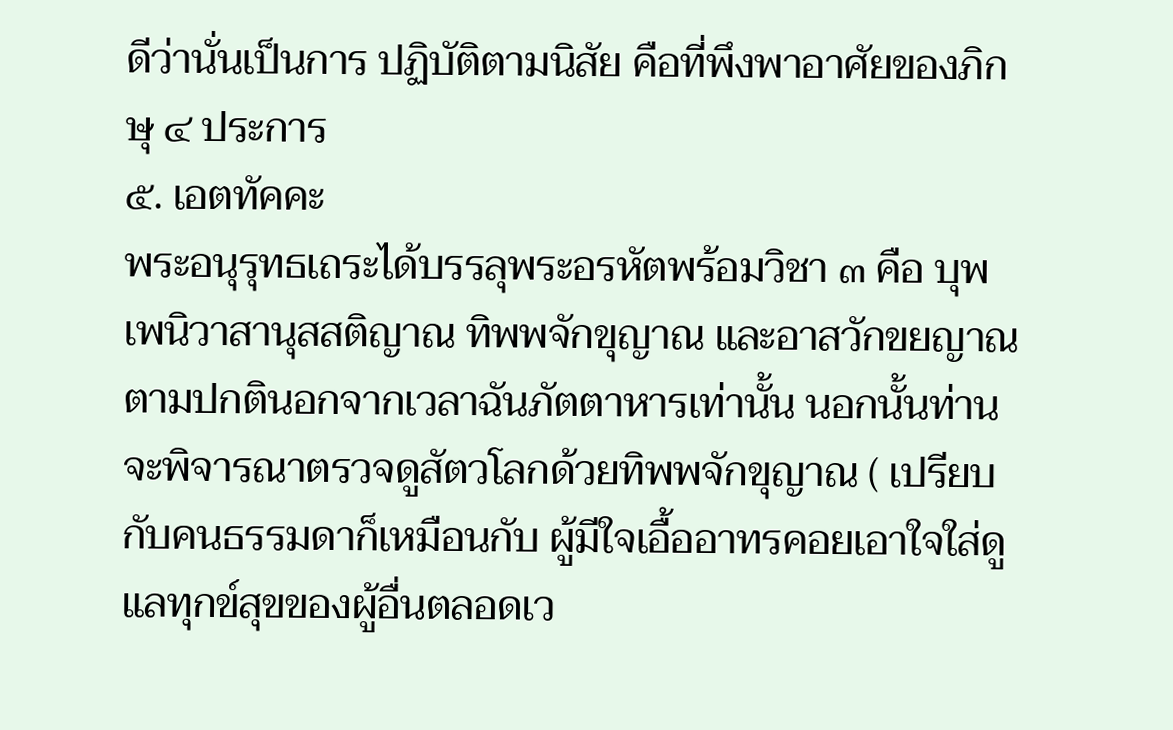ดีว่านั่นเป็นการ ปฏิบัติตามนิสัย คือที่พึงพาอาศัยของภิกษุ ๔ ประการ
๕. เอตทัคคะ
พระอนุรุทธเถระได้บรรลุพระอรหัตพร้อมวิชา ๓ คือ บุพเพนิวาสานุสสติญาณ ทิพพจักขุญาณ และอาสวักขยญาณ ตามปกตินอกจากเวลาฉันภัตตาหารเท่านั้น นอกนั้นท่านจะพิจารณาตรวจดูสัตวโลกด้วยทิพพจักขุญาณ ( เปรียบกับคนธรรมดาก็เหมือนกับ ผู้มีใจเอื้ออาทรคอยเอาใจใส่ดูแลทุกข์สุขของผู้อื่นตลอดเว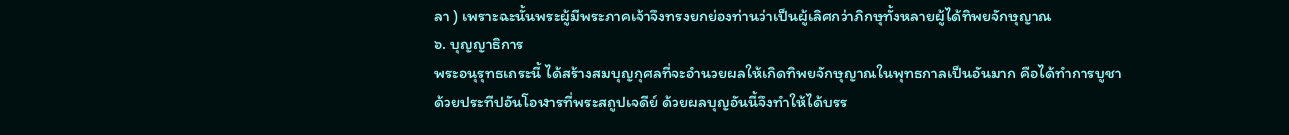ลา ) เพราะฉะนั้นพระผู้มีพระภาคเจ้าจึงทรงยกย่องท่านว่าเป็นผู้เลิศกว่าภิกษุทั้งหลายผู้ได้ทิพยจักษุญาณ
๖. บุญญาธิการ
พระอนุรุทธเถระนี้ ได้สร้างสมบุญกุศลที่จะอำนวยผลให้เกิดทิพยจักษุญาณในพุทธกาลเป็นอันมาก คือได้ทำการบูชาด้วยประทีปอันโอฬารที่พระสถูปเจดีย์ ด้วยผลบุญอันนี้จึงทำให้ได้บรร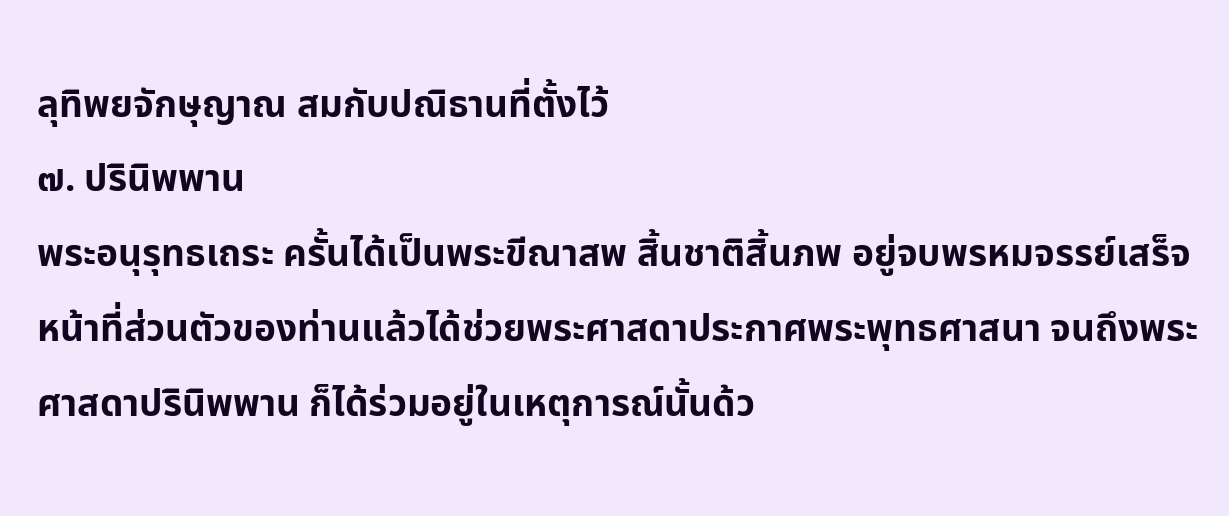ลุทิพยจักษุญาณ สมกับปณิธานที่ตั้งไว้
๗. ปรินิพพาน
พระอนุรุทธเถระ ครั้นได้เป็นพระขีณาสพ สิ้นชาติสิ้นภพ อยู่จบพรหมจรรย์เสร็จหน้าที่ส่วนตัวของท่านแล้วได้ช่วยพระศาสดาประกาศพระพุทธศาสนา จนถึงพระศาสดาปรินิพพาน ก็ได้ร่วมอยู่ในเหตุการณ์นั้นด้ว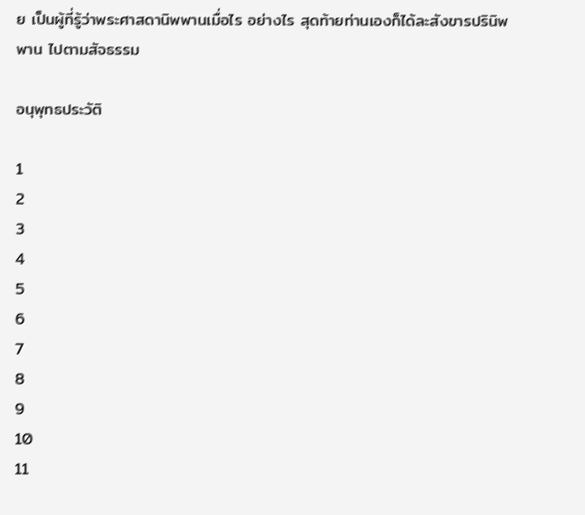ย เป็นผู้ที่รู้ว่าพระศาสดานิพพานเมื่อไร อย่างไร สุดท้ายท่านเองก็ได้ละสังขารปรินิพพาน ไปตามสัจธรรม

อนุพุทธประวัติ

1
2
3
4
5
6
7
8
9
10
11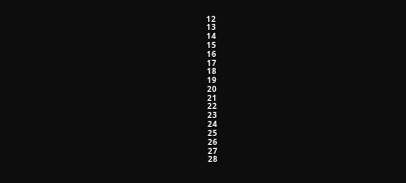12
13
14
15
16
17
18
19
20
21
22
23
24
25
26
27
28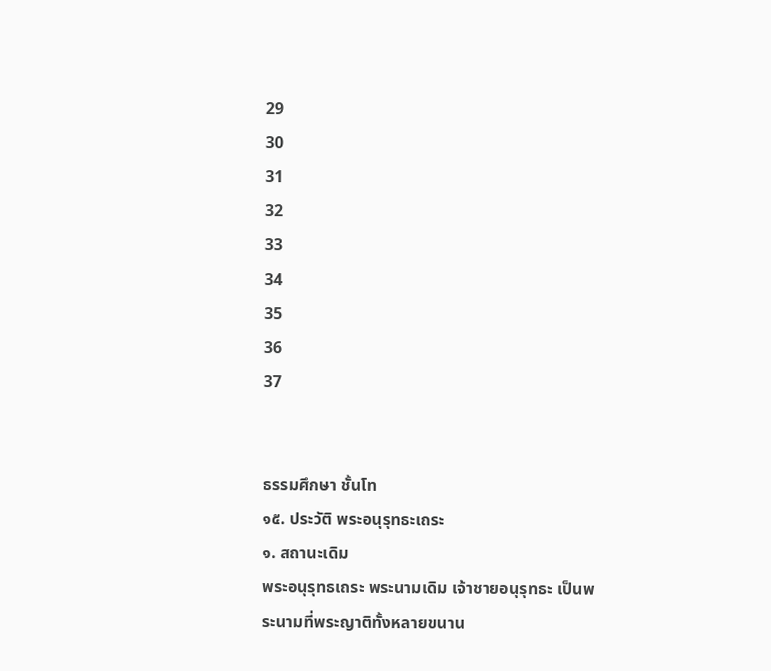29
30
31
32
33
34
35
36
37


ธรรมศึกษา ชั้นโท
๑๕. ประวัติ พระอนุรุทธะเถระ
๑. สถานะเดิม
พระอนุรุทธเถระ พระนามเดิม เจ้าชายอนุรุทธะ เป็นพระนามที่พระญาติทั้งหลายขนาน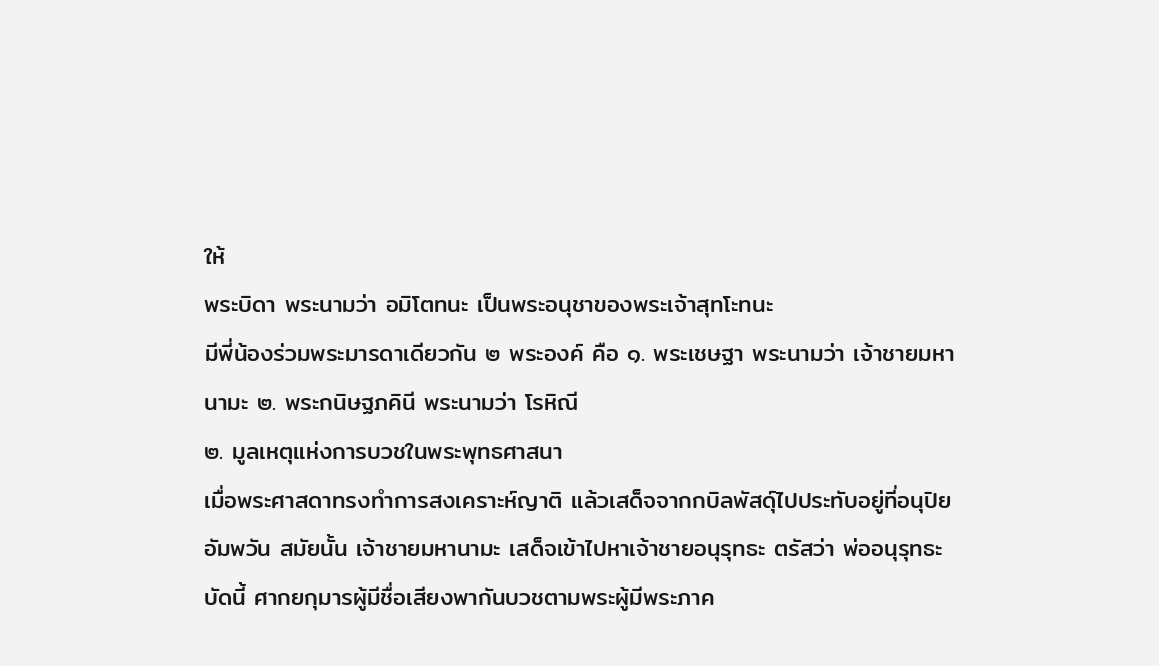ให้
พระบิดา พระนามว่า อมิโตทนะ เป็นพระอนุชาของพระเจ้าสุทโะทนะ
มีพี่น้องร่วมพระมารดาเดียวกัน ๒ พระองค์ คือ ๑. พระเชษฐา พระนามว่า เจ้าชายมหานามะ ๒. พระกนิษฐภคินี พระนามว่า โรหิณี
๒. มูลเหตุแห่งการบวชในพระพุทธศาสนา
เมื่อพระศาสดาทรงทำการสงเคราะห์ญาติ แล้วเสด็จจากกบิลพัสดุ์ไปประทับอยู่ที่อนุปิยอัมพวัน สมัยนั้น เจ้าชายมหานามะ เสด็จเข้าไปหาเจ้าชายอนุรุทธะ ตรัสว่า พ่ออนุรุทธะบัดนี้ ศากยกุมารผู้มีชื่อเสียงพากันบวชตามพระผู้มีพระภาค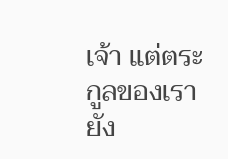เจ้า แต่ตระกูลของเรายัง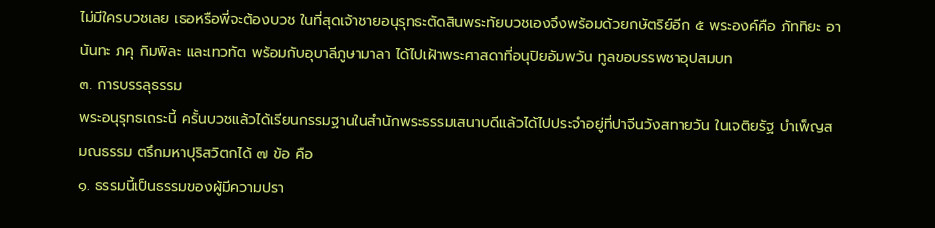ไม่มีใครบวชเลย เธอหรือพี่จะต้องบวช ในที่สุดเจ้าชายอนุรุทธะตัดสินพระทัยบวชเองจึงพร้อมด้วยกษัตริย์อีก ๕ พระองค์คือ ภัททิยะ อานันทะ ภคุ กิมพิละ และเทวทัต พร้อมกับอุบาลีภูษามาลา ได้ไปเฝ้าพระศาสดาที่อนุปิยอัมพวัน ทูลขอบรรพชาอุปสมบท
๓. การบรรลุธรรม
พระอนุรุทธเถระนี้ ครั้นบวชแล้วได้เรียนกรรมฐานในสำนักพระธรรมเสนาบดีแล้วได้ไปประจำอยู่ที่ปาจีนวังสทายวัน ในเจติยรัฐ บำเพ็ญสมณธรรม ตรึกมหาปุริสวิตกได้ ๗ ข้อ คือ
๑. ธรรมนี้เป็นธรรมของผู้มีความปรา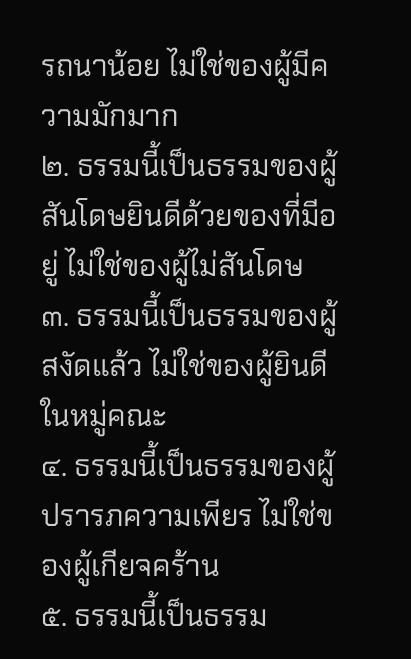รถนาน้อย ไม่ใช่ของผู้มีความมักมาก
๒. ธรรมนี้เป็นธรรมของผู้สันโดษยินดีด้วยของที่มีอยู่ ไม่ใช่ของผู้ไม่สันโดษ
๓. ธรรมนี้เป็นธรรมของผู้สงัดแล้ว ไม่ใช่ของผู้ยินดีในหมู่คณะ
๔. ธรรมนี้เป็นธรรมของผู้ปรารภความเพียร ไม่ใช่ของผู้เกียจคร้าน
๕. ธรรมนี้เป็นธรรม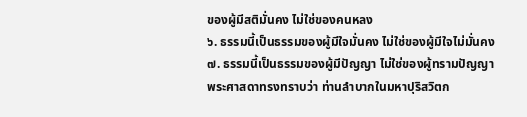ของผู้มีสติมั่นคง ไม่ใช่ของคนหลง
๖. ธรรมนี้เป็นธรรมของผู้มีใจมั่นคง ไม่ใช่ของผู้มีใจไม่มั่นคง
๗. ธรรมนี้เป็นธรรมของผู้มีปัญญา ไม่ใช่ของผู้ทรามปัญญา
พระศาสดาทรงทราบว่า ท่านลำบากในมหาปุริสวิตก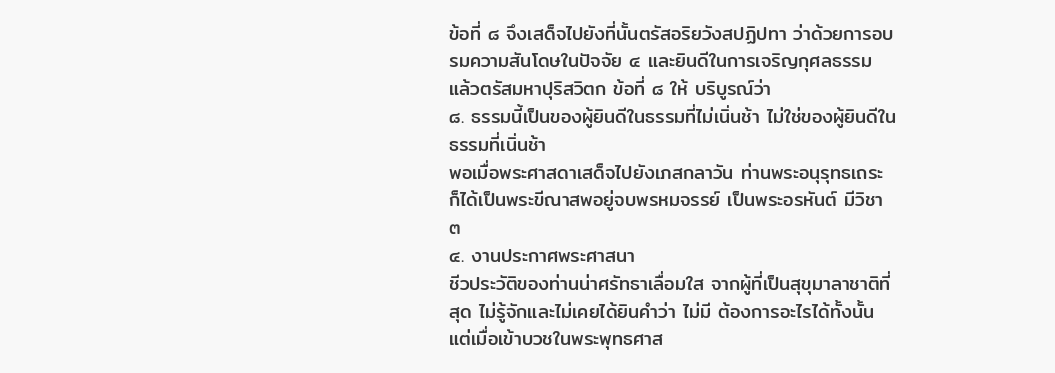ข้อที่ ๘ จึงเสด็จไปยังที่นั้นตรัสอริยวังสปฏิปทา ว่าด้วยการอบรมความสันโดษในปัจจัย ๔ และยินดีในการเจริญกุศลธรรม แล้วตรัสมหาปุริสวิตก ข้อที่ ๘ ให้ บริบูรณ์ว่า
๘. ธรรมนี้เป็นของผู้ยินดีในธรรมที่ไม่เนิ่นช้า ไม่ใช่ของผู้ยินดีในธรรมที่เนิ่นช้า
พอเมื่อพระศาสดาเสด็จไปยังเภสกลาวัน ท่านพระอนุรุทธเถระ ก็ได้เป็นพระขีณาสพอยู่จบพรหมจรรย์ เป็นพระอรหันต์ มีวิชา ๓
๔. งานประกาศพระศาสนา
ชีวประวัติของท่านน่าศรัทธาเลื่อมใส จากผู้ที่เป็นสุขุมาลาชาติที่สุด ไม่รู้จักและไม่เคยได้ยินคำว่า ไม่มี ต้องการอะไรได้ทั้งนั้น แต่เมื่อเข้าบวชในพระพุทธศาส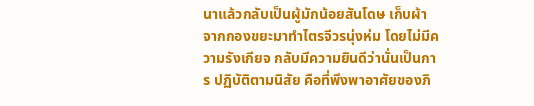นาแล้วกลับเป็นผู้มักน้อยสันโดษ เก็บผ้าจากกองขยะมาทำไตรจีวรนุ่งห่ม โดยไม่มีความรังเกียจ กลับมีความยินดีว่านั่นเป็นการ ปฏิบัติตามนิสัย คือที่พึงพาอาศัยของภิ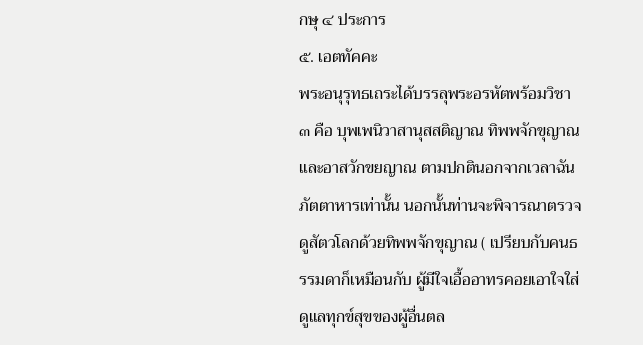กษุ ๔ ประการ
๕. เอตทัคคะ
พระอนุรุทธเถระได้บรรลุพระอรหัตพร้อมวิชา ๓ คือ บุพเพนิวาสานุสสติญาณ ทิพพจักขุญาณ และอาสวักขยญาณ ตามปกตินอกจากเวลาฉันภัตตาหารเท่านั้น นอกนั้นท่านจะพิจารณาตรวจดูสัตวโลกด้วยทิพพจักขุญาณ ( เปรียบกับคนธรรมดาก็เหมือนกับ ผู้มีใจเอื้ออาทรคอยเอาใจใส่ดูแลทุกข์สุขของผู้อื่นตล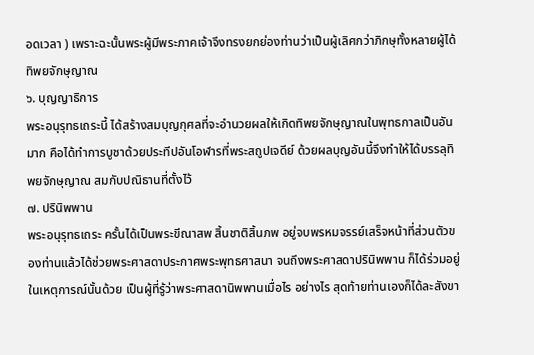อดเวลา ) เพราะฉะนั้นพระผู้มีพระภาคเจ้าจึงทรงยกย่องท่านว่าเป็นผู้เลิศกว่าภิกษุทั้งหลายผู้ได้ทิพยจักษุญาณ
๖. บุญญาธิการ
พระอนุรุทธเถระนี้ ได้สร้างสมบุญกุศลที่จะอำนวยผลให้เกิดทิพยจักษุญาณในพุทธกาลเป็นอันมาก คือได้ทำการบูชาด้วยประทีปอันโอฬารที่พระสถูปเจดีย์ ด้วยผลบุญอันนี้จึงทำให้ได้บรรลุทิพยจักษุญาณ สมกับปณิธานที่ตั้งไว้
๗. ปรินิพพาน
พระอนุรุทธเถระ ครั้นได้เป็นพระขีณาสพ สิ้นชาติสิ้นภพ อยู่จบพรหมจรรย์เสร็จหน้าที่ส่วนตัวของท่านแล้วได้ช่วยพระศาสดาประกาศพระพุทธศาสนา จนถึงพระศาสดาปรินิพพาน ก็ได้ร่วมอยู่ในเหตุการณ์นั้นด้วย เป็นผู้ที่รู้ว่าพระศาสดานิพพานเมื่อไร อย่างไร สุดท้ายท่านเองก็ได้ละสังขา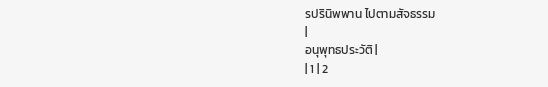รปรินิพพาน ไปตามสัจธรรม
|
อนุพุทธประวัติ |
| 1 | 2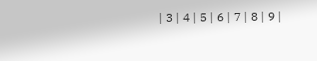| 3 | 4 | 5 | 6 | 7 | 8 | 9 |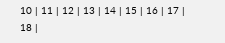10 | 11 | 12 | 13 | 14 | 15 | 16 | 17 | 18 |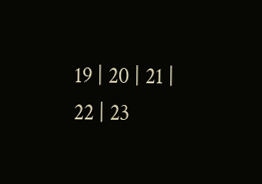19 | 20 | 21 | 22 | 23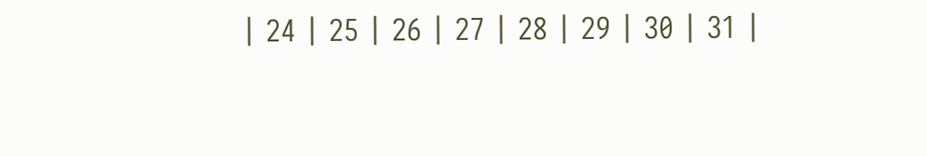| 24 | 25 | 26 | 27 | 28 | 29 | 30 | 31 |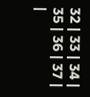32 | 33 | 34 | 35 | 36 | 37 |
|